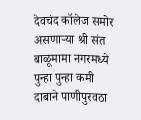देवचंद कॉलेज समोर असणाऱ्या श्री संत बाळूमामा नगरमध्ये पुन्हा पुन्हा कमी दाबाने पाणीपुरवठा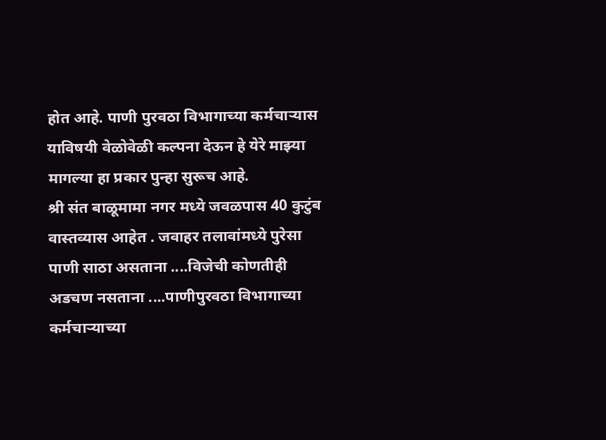होत आहे. पाणी पुरवठा विभागाच्या कर्मचाऱ्यास याविषयी वेळोवेळी कल्पना देऊन हे येरे माझ्या मागल्या हा प्रकार पुन्हा सुरूच आहे.
श्री संत बाळूमामा नगर मध्ये जवळपास 40 कुटुंब वास्तव्यास आहेत . जवाहर तलावांमध्ये पुरेसा पाणी साठा असताना ....विजेची कोणतीही अडचण नसताना ....पाणीपुरवठा विभागाच्या कर्मचाऱ्याच्या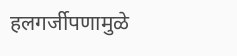हलगर्जीपणामुळे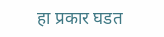हा प्रकार घडत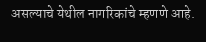असल्याचे येथील नागरिकांचे म्हणणे आहे.